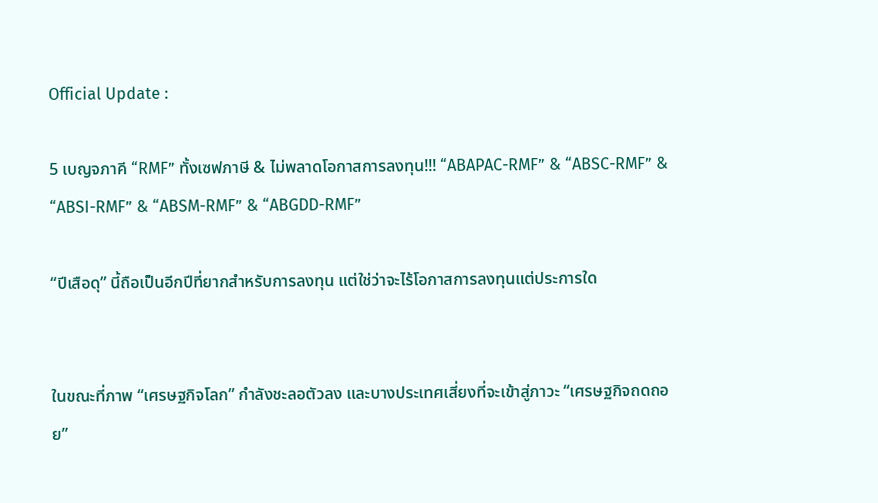Official Update :

5 เบญจภาคี “RMF” ทั้งเซฟภาษี & ไม่พลาดโอกาสการลงทุน!!! “ABAPAC-RMF” & “ABSC-RMF” & “ABSI-RMF” & “ABSM-RMF” & “ABGDD-RMF”

“ปีเสือดุ” นี้ถือเป็นอีกปีที่ยากสำหรับการลงทุน แต่ใช่ว่าจะไร้โอกาสการลงทุนแต่ประการใด


ในขณะที่ภาพ “เศรษฐกิจโลก” กำลังชะลอตัวลง และบางประเทศเสี่ยงที่จะเข้าสู่ภาวะ “เศรษฐกิจถดถอย”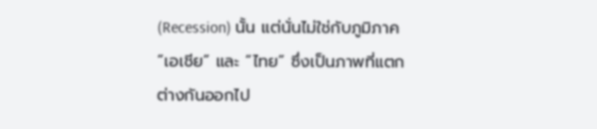(Recession) นั้น แต่นั่นไม่ใช่กับภูมิภาค “เอเชีย” และ “ไทย” ซึ่งเป็นภาพที่แตกต่างกันออกไป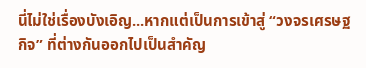นี่ไม่ใช่เรื่องบังเอิญ...หากแต่เป็นการเข้าสู่ “วงจรเศรษฐกิจ” ที่ต่างกันออกไปเป็นสำคัญ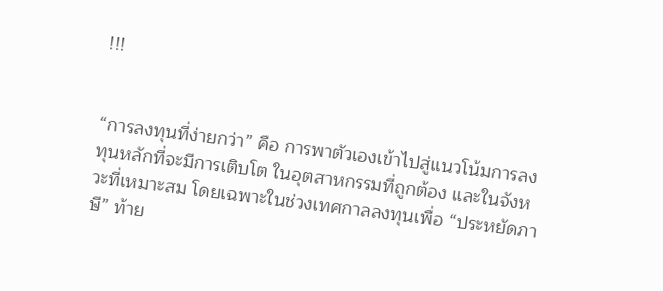!!!


“การลงทุนที่ง่ายกว่า” คือ การพาตัวเองเข้าไปสู่แนวโน้มการลงทุนหลักที่จะมีการเติบโต ในอุตสาหกรรมที่ถูกต้อง และในจังหวะที่เหมาะสม โดยเฉพาะในช่วงเทศกาลลงทุนเพื่อ “ประหยัดภาษี” ท้าย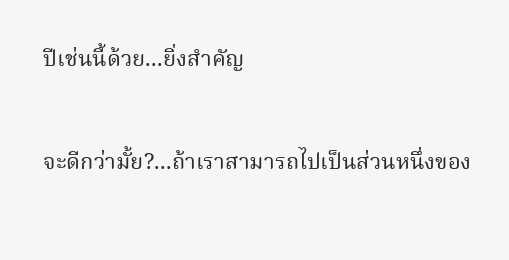ปีเช่นนี้ด้วย...ยิ่งสำคัญ


จะดีกว่ามั้ย?...ถ้าเราสามารถไปเป็นส่วนหนึ่งของ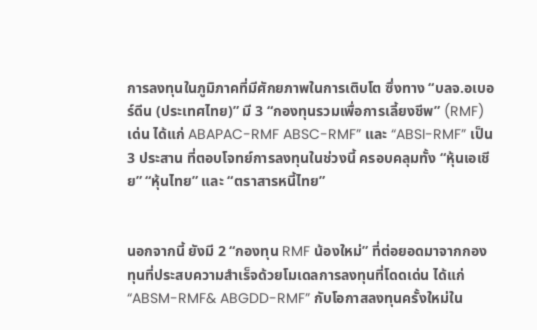การลงทุนในภูมิภาคที่มีศักยภาพในการเติบโต ซึ่งทาง “บลจ.อเบอร์ดีน (ประเทศไทย)” มี 3 “กองทุนรวมเพื่อการเลี้ยงชีพ” (RMF) เด่น ได้แก่ ABAPAC-RMF ABSC-RMF” และ “ABSI-RMF” เป็น 3 ประสาน ที่ตอบโจทย์การลงทุนในช่วงนี้ ครอบคลุมทั้ง “หุ้นเอเชีย” “หุ้นไทย” และ “ตราสารหนี้ไทย”


นอกจากนี้ ยังมี 2 “กองทุน RMF น้องใหม่” ที่ต่อยอดมาจากกองทุนที่ประสบความสำเร็จด้วยโมเดลการลงทุนที่โดดเด่น ได้แก่ “ABSM-RMF& ABGDD-RMF” กับโอกาสลงทุนครั้งใหม่ใน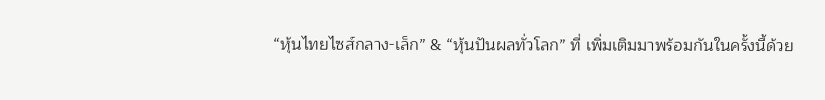“หุ้นไทยไซส์กลาง-เล็ก” & “หุ้นปันผลทั่วโลก” ที่ เพิ่มเติมมาพร้อมกันในครั้งนี้ด้วย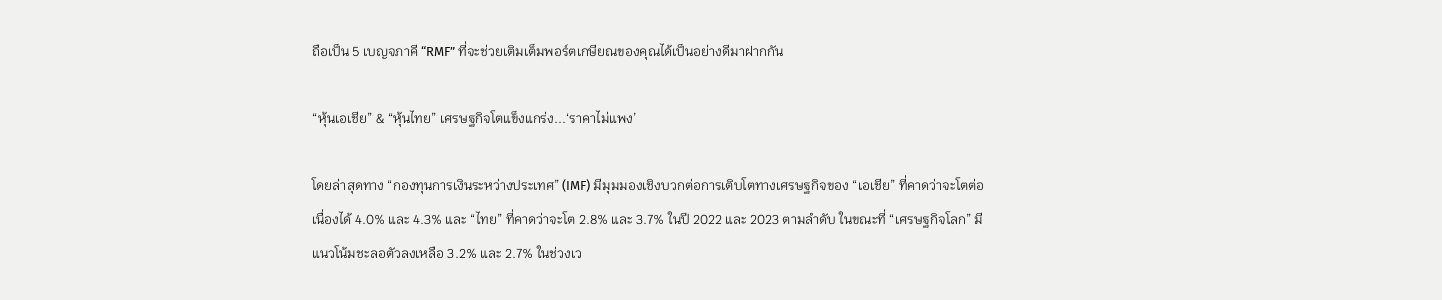ถือเป็น 5 เบญจภาคี “RMF” ที่จะช่วยเติมเต็มพอร์ตเกษียณของคุณได้เป็นอย่างดีมาฝากกัน

“หุ้นเอเชีย” & “หุ้นไทย” เศรษฐกิจโตแข็งแกร่ง...‘ราคาไม่แพง’

โดยล่าสุดทาง “กองทุนการเงินระหว่างประเทศ” (IMF) มีมุมมองเชิงบวกต่อการเติบโตทางเศรษฐกิจของ “เอเชีย” ที่คาดว่าจะโตต่อเนื่องได้ 4.0% และ 4.3% และ “ไทย” ที่คาดว่าจะโต 2.8% และ 3.7% ในปี 2022 และ 2023 ตามลำดับ ในขณะที่ “เศรษฐกิจโลก” มีแนวโน้มชะลอตัวลงเหลือ 3.2% และ 2.7% ในช่วงเว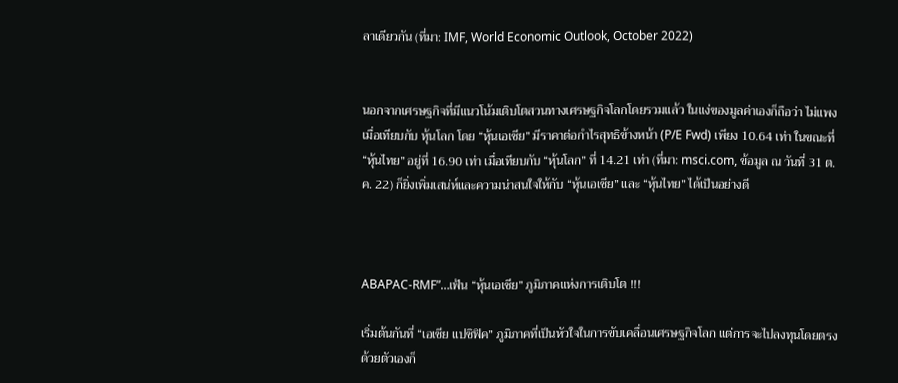ลาเดียวกัน (ที่มา: IMF, World Economic Outlook, October 2022)


นอกจากเศรษฐกิจที่มีแนวโน้มเติบโตสวนทางเศรษฐกิจโลกโดยรวมแล้ว ในแง่ของมูลค่าเองก็ถือว่า ไม่แพง เมื่อเทียบกับ หุ้นโลก โดย “หุ้นเอเชีย” มีราคาต่อกำไรสุทธิข้างหน้า (P/E Fwd) เพียง 10.64 เท่า ในขณะที่ “หุ้นไทย” อยู่ที่ 16.90 เท่า เมื่อเทียบกับ “หุ้นโลก” ที่ 14.21 เท่า (ที่มา: msci.com, ข้อมูล ณ วันที่ 31 ต.ค. 22) ก็ยิ่งเพิ่มเสน่ห์และความน่าสนใจให้กับ “หุ้นเอเชีย” และ “หุ้นไทย” ได้เป็นอย่างดี



ABAPAC-RMF”…เฟ้น “หุ้นเอเชีย” ภูมิภาคแห่งการเติบโต !!!

เริ่มต้นกันที่ “เอเชีย แปซิฟิค” ภูมิภาคที่เป็นหัวใจในการขับเคลื่อนเศรษฐกิจโลก แต่การจะไปลงทุนโดยตรงด้วยตัวเองก็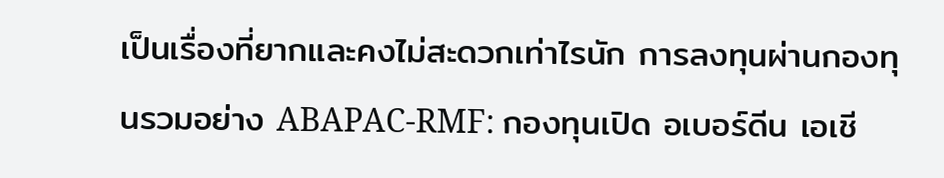เป็นเรื่องที่ยากและคงไม่สะดวกเท่าไรนัก การลงทุนผ่านกองทุนรวมอย่าง ABAPAC-RMF: กองทุนเปิด อเบอร์ดีน เอเชี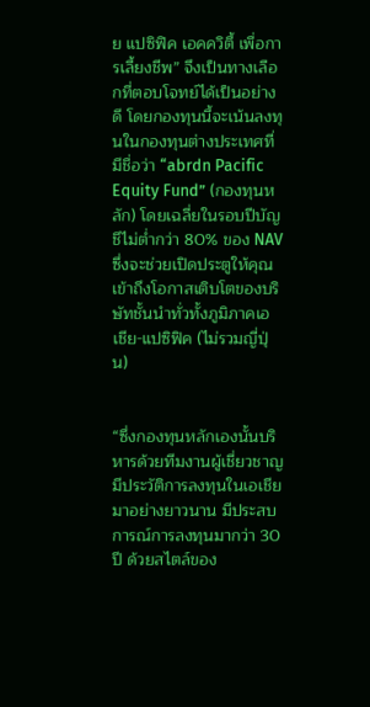ย แปซิฟิค เอคควิตี้ เพื่อการเลี้ยงชีพ” จึงเป็นทางเลือกที่ตอบโจทย์ได้เป็นอย่างดี โดยกองทุนนี้จะเน้นลงทุนในกองทุนต่างประเทศที่มีชื่อว่า “abrdn Pacific Equity Fund” (กองทุนหลัก) โดยเฉลี่ยในรอบปีบัญชีไม่ต่ำกว่า 80% ของ NAV ซึ่งจะช่วยเปิดประตูให้คุณเข้าถึงโอกาสเติบโตของบริษัทชั้นนำทั่วทั้งภูมิภาคเอเชีย-แปซิฟิค (ไม่รวมญี่ปุ่น)


“ซึ่งกองทุนหลักเองนั้นบริหารด้วยทีมงานผู้เชี่ยวชาญมีประวัติการลงทุนในเอเชียมาอย่างยาวนาน มีประสบการณ์การลงทุนมากว่า 30 ปี ด้วยสไตล์ของ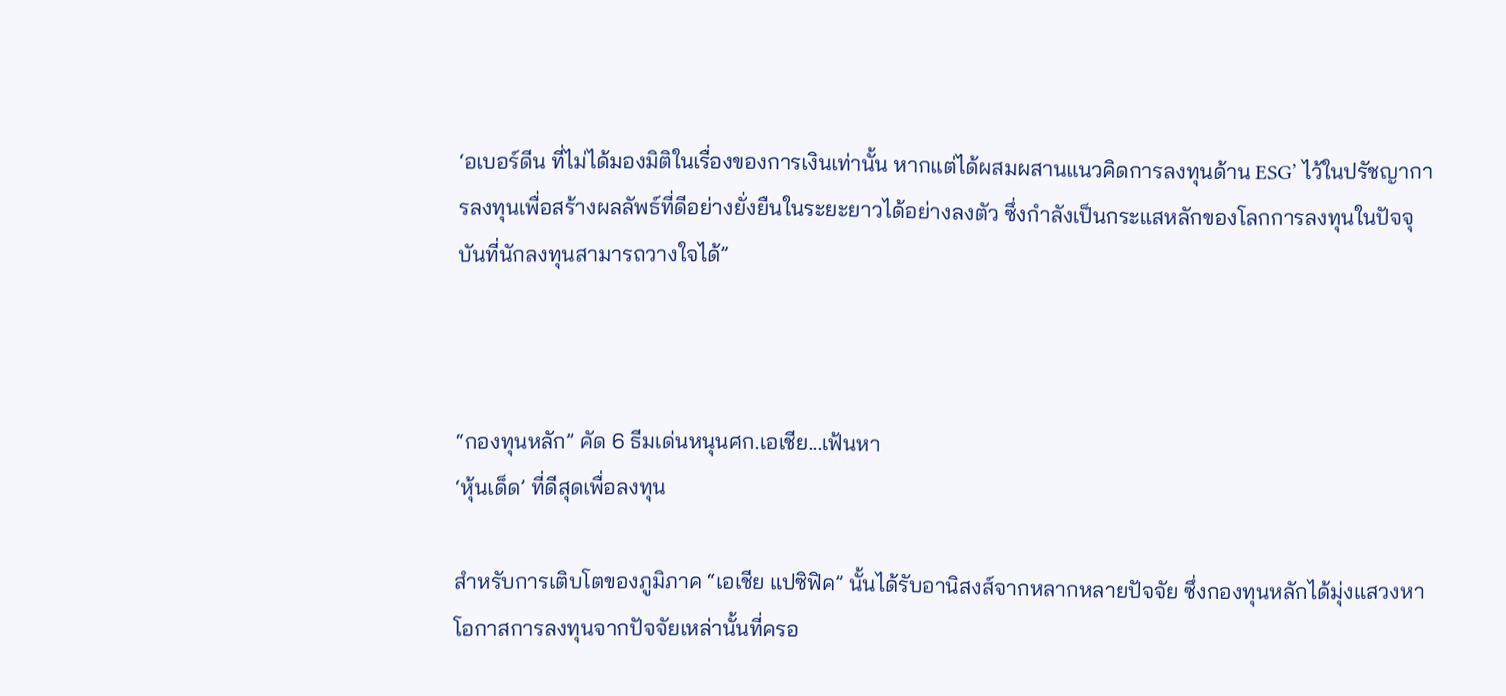‘อเบอร์ดีน ที่ไม่ได้มองมิติในเรื่องของการเงินเท่านั้น หากแต่ได้ผสมผสานแนวคิดการลงทุนด้าน ESG’ ไว้ในปรัชญาการลงทุนเพื่อสร้างผลลัพธ์ที่ดีอย่างยั่งยืนในระยะยาวได้อย่างลงตัว ซึ่งกำลังเป็นกระแสหลักของโลกการลงทุนในปัจจุบันที่นักลงทุนสามารถวางใจได้”



“กองทุนหลัก” คัด 6 ธีมเด่นหนุนศก.เอเชีย...เฟ้นหา
‘หุ้นเด็ด’ ที่ดีสุดเพื่อลงทุน

สำหรับการเติบโตของภูมิภาค “เอเชีย แปซิฟิค” นั้นได้รับอานิสงส์จากหลากหลายปัจจัย ซึ่งกองทุนหลักได้มุ่งแสวงหาโอกาสการลงทุนจากปัจจัยเหล่านั้นที่ครอ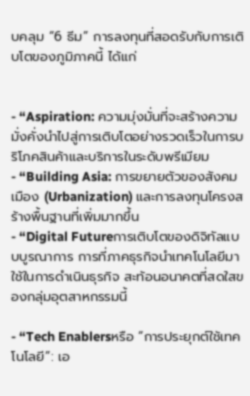บคลุม “6 ธีม” การลงทุนที่สอดรับกับการเติบโตของภูมิภาคนี้ ได้แก่


- “Aspiration: ความมุ่งมั่นที่จะสร้างความมั่งคั่งนำไปสู่การเติบโตอย่างรวดเร็วในการบริโภคสินค้าและบริการในระดับพรีเมียม
- “Building Asia: การขยายตัวของสังคมเมือง (Urbanization) และการลงทุนโครงสร้างพื้นฐานที่เพิ่มมากขึ้น
- “Digital Futureการเติบโตของดิจิทัลแบบบูรณาการ การที่ภาคธุรกิจนำเทคโนโลยีมาใช้ในการดำเนินธุรกิจ สะท้อนอนาคตที่สดใสของกลุ่มอุตสาหกรรมนี้

- “Tech Enablersหรือ “การประยุกต์ใช้เทคโนโลยี”: เอ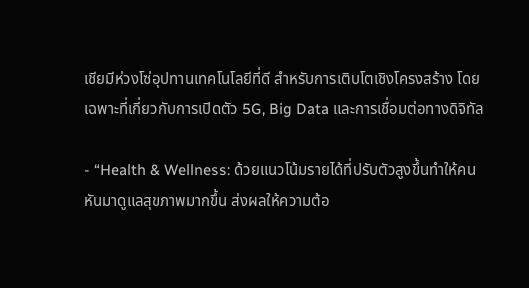เชียมีห่วงโซ่อุปทานเทคโนโลยีที่ดี สำหรับการเติบโตเชิงโครงสร้าง โดยเฉพาะที่เกี่ยวกับการเปิดตัว 5G, Big Data และการเชื่อมต่อทางดิจิทัล

- “Health & Wellness: ด้วยแนวโน้มรายได้ที่ปรับตัวสูงขึ้นทำให้คนหันมาดูแลสุขภาพมากขึ้น ส่งผลให้ความต้อ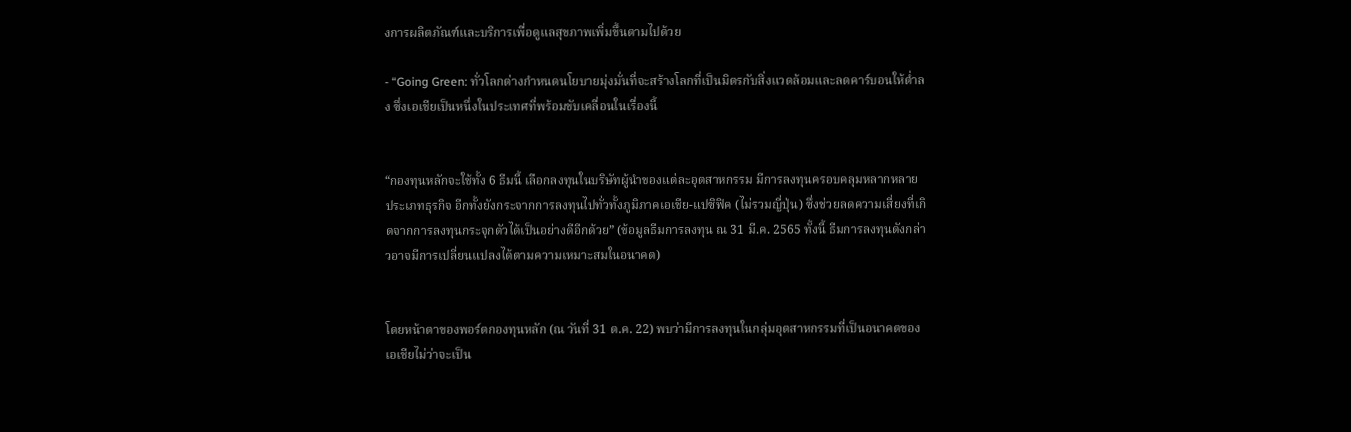งการผลิตภัณฑ์และบริการเพื่อดูแลสุขภาพเพิ่มขึ้นตามไปด้วย

- “Going Green: ทั่วโลกต่างกำหนดนโยบายมุ่งมั่นที่จะสร้างโลกที่เป็นมิตรกับสิ่งแวดล้อมและลดคาร์บอนให้ต่ำลง ซึ่งเอเชียเป็นหนึ่งในประเทศที่พร้อมขับเคลื่อนในเรื่องนี้


“กองทุนหลักจะใช้ทั้ง 6 ธีมนี้ เลือกลงทุนในบริษัทผู้นำของแต่ละอุตสาหกรรม มีการลงทุนครอบคลุมหลากหลายประเภทธุรกิจ อีกทั้งยังกระจากการลงทุนไปทั่วทั้งภูมิภาคเอเชีย-แปซิฟิค (ไม่รวมญี่ปุ่น) ซึ่งช่วยลดความเสี่ยงที่เกิดจากการลงทุนกระจุกตัวได้เป็นอย่างดีอีกด้วย” (ข้อมูลธีมการลงทุน ณ 31 มี.ค. 2565 ทั้งนี้ ธีมการลงทุนดังกล่าวอาจมีการเปลี่ยนแปลงได้ตามความเหมาะสมในอนาคต)


โดยหน้าตาของพอร์ตกองทุนหลัก (ณ วันที่ 31 ต.ค. 22) พบว่ามีการลงทุนในกลุ่มอุตสาหกรรมที่เป็นอนาคตของเอเชียไม่ว่าจะเป็น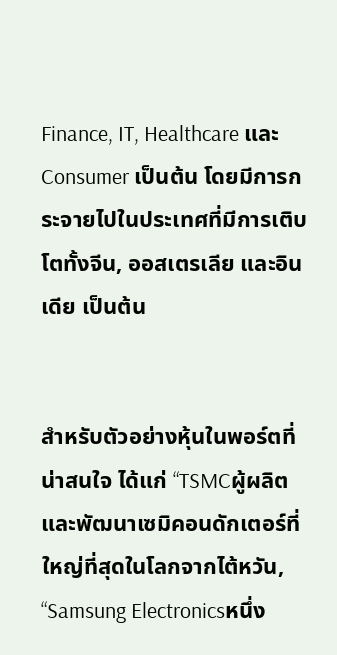Finance, IT, Healthcare และ Consumer เป็นต้น โดยมีการกระจายไปในประเทศที่มีการเติบโตทั้งจีน, ออสเตรเลีย และอินเดีย เป็นต้น


สำหรับตัวอย่างหุ้นในพอร์ตที่น่าสนใจ ได้แก่ “TSMCผู้ผลิตและพัฒนาเซมิคอนดักเตอร์ที่ใหญ่ที่สุดในโลกจากไต้หวัน, “Samsung Electronicsหนึ่ง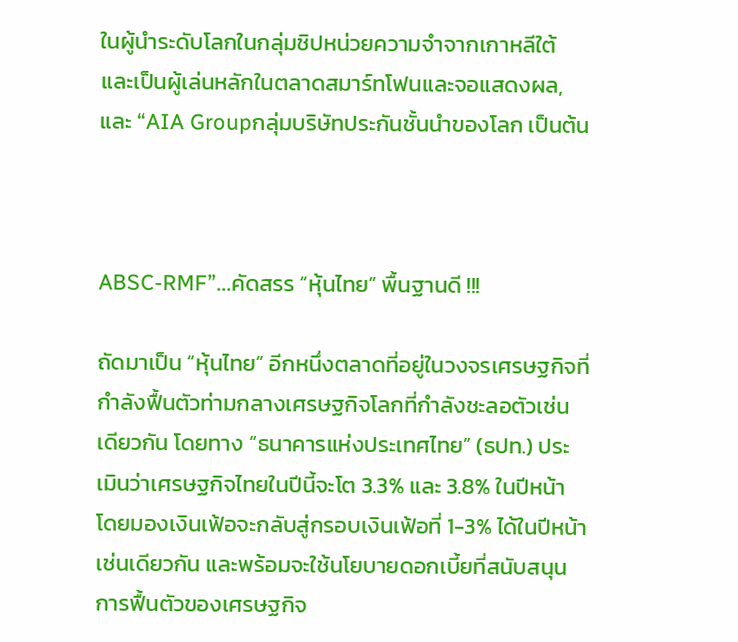ในผู้นำระดับโลกในกลุ่มชิปหน่วยความจำจากเกาหลีใต้ และเป็นผู้เล่นหลักในตลาดสมาร์ทโฟนและจอแสดงผล, และ “AIA Groupกลุ่มบริษัทประกันชั้นนำของโลก เป็นต้น



ABSC-RMF”...คัดสรร “หุ้นไทย” พื้นฐานดี !!!

ถัดมาเป็น “หุ้นไทย” อีกหนึ่งตลาดที่อยู่ในวงจรเศรษฐกิจที่กำลังฟื้นตัวท่ามกลางเศรษฐกิจโลกที่กำลังชะลอตัวเช่นเดียวกัน โดยทาง “ธนาคารแห่งประเทศไทย” (ธปท.) ประเมินว่าเศรษฐกิจไทยในปีนี้จะโต 3.3% และ 3.8% ในปีหน้า โดยมองเงินเฟ้อจะกลับสู่กรอบเงินเฟ้อที่ 1-3% ได้ในปีหน้าเช่นเดียวกัน และพร้อมจะใช้นโยบายดอกเบี้ยที่สนับสนุนการฟื้นตัวของเศรษฐกิจ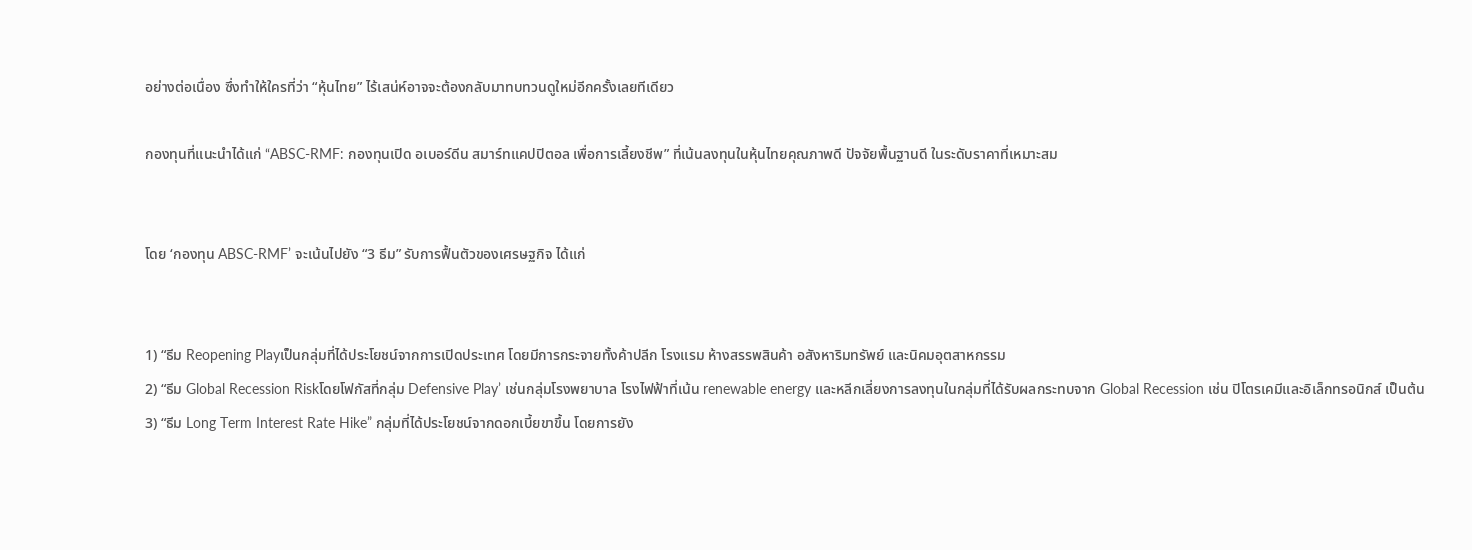อย่างต่อเนื่อง ซึ่งทำให้ใครที่ว่า “หุ้นไทย” ไร้เสน่ห์อาจจะต้องกลับมาทบทวนดูใหม่อีกครั้งเลยทีเดียว

กองทุนที่แนะนำได้แก่ “ABSC-RMF: กองทุนเปิด อเบอร์ดีน สมาร์ทแคปปิตอล เพื่อการเลี้ยงชีพ” ที่เน้นลงทุนในหุ้นไทยคุณภาพดี ปัจจัยพื้นฐานดี ในระดับราคาที่เหมาะสม


โดย ‘กองทุน ABSC-RMF’ จะเน้นไปยัง “3 ธีม” รับการฟื้นตัวของเศรษฐกิจ ได้แก่


1) “ธีม Reopening Playเป็นกลุ่มที่ได้ประโยชน์จากการเปิดประเทศ โดยมีการกระจายทั้งค้าปลีก โรงแรม ห้างสรรพสินค้า อสังหาริมทรัพย์ และนิคมอุตสาหกรรม
2) “ธีม Global Recession Riskโดยโฟกัสที่กลุ่ม Defensive Play’ เช่นกลุ่มโรงพยาบาล โรงไฟฟ้าที่เน้น renewable energy และหลีกเลี่ยงการลงทุนในกลุ่มที่ได้รับผลกระทบจาก Global Recession เช่น ปิโตรเคมีและอิเล็กทรอนิกส์ เป็นต้น
3) “ธีม Long Term Interest Rate Hike” กลุ่มที่ได้ประโยชน์จากดอกเบี้ยขาขึ้น โดยการยัง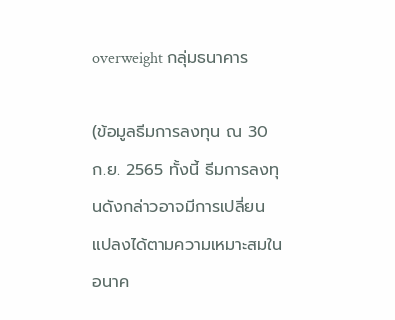overweight กลุ่มธนาคาร

(ข้อมูลธีมการลงทุน ณ 30 ก.ย. 2565 ทั้งนี้ ธีมการลงทุนดังกล่าวอาจมีการเปลี่ยนแปลงได้ตามความเหมาะสมในอนาค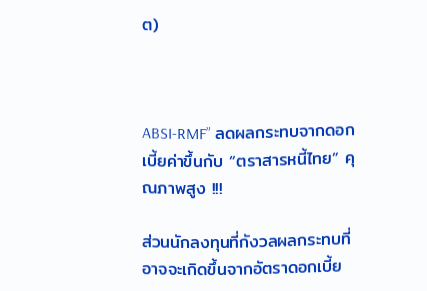ต)



ABSI-RMF” ลดผลกระทบจากดอกเบี้ยค่าขึ้นกับ “ตราสารหนี้ไทย” คุณภาพสูง !!!

ส่วนนักลงทุนที่กังวลผลกระทบที่อาจจะเกิดขึ้นจากอัตราดอกเบี้ย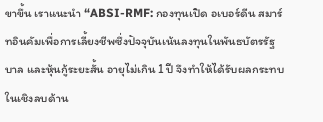ขาขึ้น เราแนะนำ “ABSI-RMF: กองทุนเปิด อเบอร์ดีน สมาร์ทอินคัมเพื่อการเลี้ยงชีพซึ่งปัจจุบันเน้นลงทุนในพันธบัตรรัฐบาล และหุ้นกู้ระยะสั้น อายุไม่เกิน 1 ปี จึงทำให้ได้รับผลกระทบในเชิงลบด้าน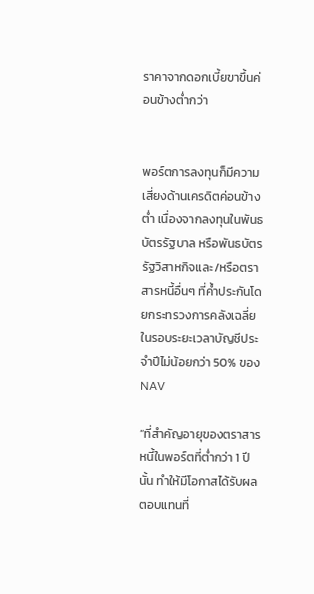ราคาจากดอกเบี้ยขาขึ้นค่อนข้างต่ำกว่า


พอร์ตการลงทุนก็มีความเสี่ยงด้านเครดิตค่อนข้างต่ำ เนื่องจากลงทุนในพันธบัตรรัฐบาล หรือพันธบัตรรัฐวิสาหกิจและ/หรือตราสารหนี้อื่นๆ ที่ค้ำประกันโดยกระทรวงการคลังเฉลี่ยในรอบระยะเวลาบัญชีประจำปีไม่น้อยกว่า 50% ของ NAV

“ที่สำคัญอายุของตราสารหนี้ในพอร์ตที่ต่ำกว่า 1 ปีนั้น ทำให้มีโอกาสได้รับผลตอบแทนที่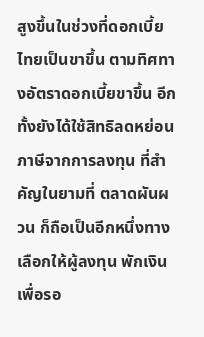สูงขึ้นในช่วงที่ดอกเบี้ยไทยเป็นขาขึ้น ตามทิศทางอัตราดอกเบี้ยขาขึ้น อีกทั้งยังได้ใช้สิทธิลดหย่อนภาษีจากการลงทุน ที่สำคัญในยามที่ ตลาดผันผวน ก็ถือเป็นอีกหนึ่งทางเลือกให้ผู้ลงทุน พักเงิน เพื่อรอ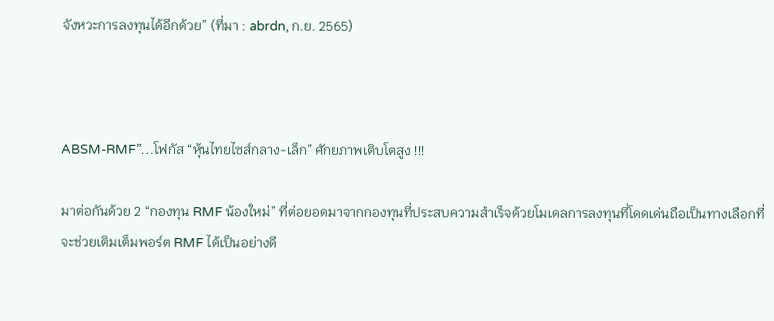จังหวะการลงทุนได้อีกด้วย” (ที่มา : abrdn, ก.ย. 2565)



ABSM-RMF”…โฟกัส “หุ้นไทยไซส์กลาง-เล็ก” ศักยภาพเติบโตสูง !!!

มาต่อกันด้วย 2 “กองทุน RMF น้องใหม่” ที่ต่อยอดมาจากกองทุนที่ประสบความสำเร็จด้วยโมเดลการลงทุนที่โดดเด่นถือเป็นทางเลือกที่จะช่วยเติมเต็มพอร์ต RMF ได้เป็นอย่างดี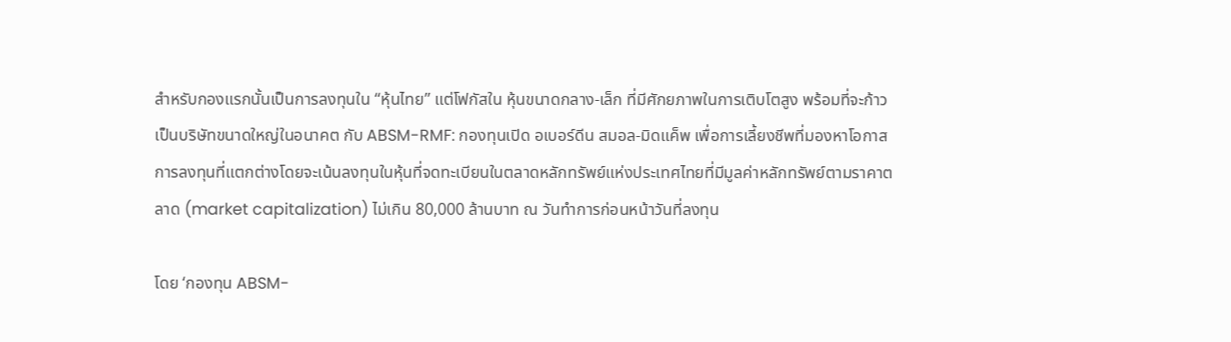สำหรับกองแรกนั้นเป็นการลงทุนใน “หุ้นไทย” แต่โฟกัสใน หุ้นขนาดกลาง-เล็ก ที่มีศักยภาพในการเติบโตสูง พร้อมที่จะก้าวเป็นบริษัทขนาดใหญ่ในอนาคต กับ ABSM-RMF: กองทุนเปิด อเบอร์ดีน สมอล-มิดแค็พ เพื่อการเลี้ยงชีพที่มองหาโอกาสการลงทุนที่แตกต่างโดยจะเน้นลงทุนในหุ้นที่จดทะเบียนในตลาดหลักทรัพย์แห่งประเทศไทยที่มีมูลค่าหลักทรัพย์ตามราคาตลาด (market capitalization) ไม่เกิน 80,000 ล้านบาท ณ วันทำการก่อนหน้าวันที่ลงทุน

โดย ‘กองทุน ABSM-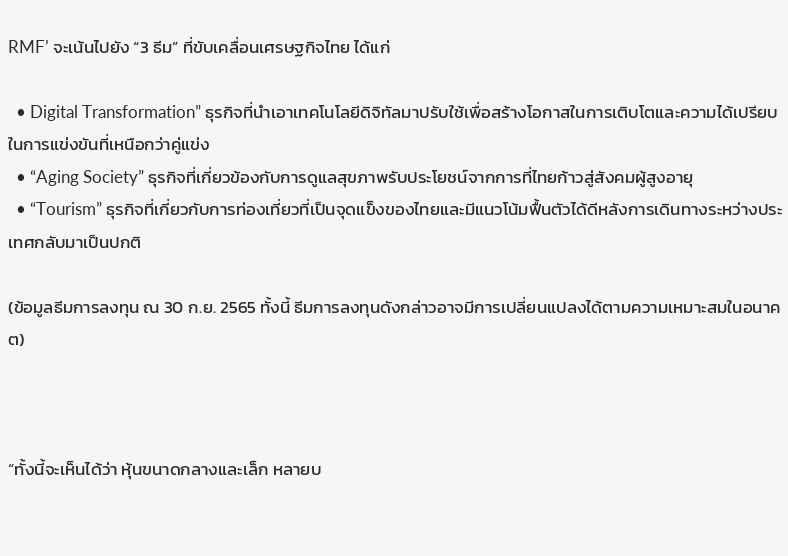RMF’ จะเน้นไปยัง “3 ธีม” ที่ขับเคลื่อนเศรษฐกิจไทย ได้แก่

  • Digital Transformation” ธุรกิจที่นำเอาเทคโนโลยีดิจิทัลมาปรับใช้เพื่อสร้างโอกาสในการเติบโตและความได้เปรียบในการแข่งขันที่เหนือกว่าคู่แข่ง
  • “Aging Society” ธุรกิจที่เกี่ยวข้องกับการดูแลสุขภาพรับประโยชน์จากการที่ไทยก้าวสู่สังคมผู้สูงอายุ
  • “Tourism” ธุรกิจที่เกี่ยวกับการท่องเที่ยวที่เป็นจุดแข็งของไทยและมีแนวโน้มฟื้นตัวได้ดีหลังการเดินทางระหว่างประเทศกลับมาเป็นปกติ

(ข้อมูลธีมการลงทุน ณ 30 ก.ย. 2565 ทั้งนี้ ธีมการลงทุนดังกล่าวอาจมีการเปลี่ยนแปลงได้ตามความเหมาะสมในอนาคต)



“ทั้งนี้จะเห็นได้ว่า หุ้นขนาดกลางและเล็ก หลายบ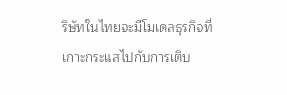ริษัทในไทยจะมีโมเดลธุรกิจที่เกาะกระแสไปกับการเติบ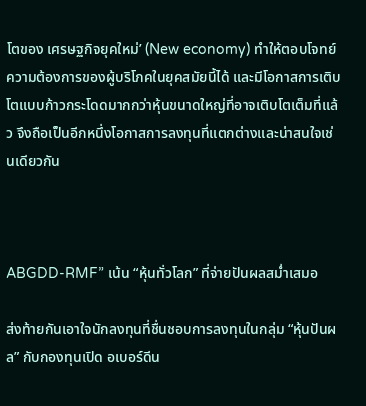โตของ เศรษฐกิจยุคใหม่’ (New economy) ทำให้ตอบโจทย์ความต้องการของผู้บริโภคในยุคสมัยนี้ได้ และมีโอกาสการเติบโตแบบก้าวกระโดดมากกว่าหุ้นขนาดใหญ่ที่อาจเติบโตเต็มที่แล้ว จึงถือเป็นอีกหนึ่งโอกาสการลงทุนที่แตกต่างและน่าสนใจเช่นเดียวกัน



ABGDD-RMF” เน้น “หุ้นทั่วโลก” ที่จ่ายปันผลสม่ำเสมอ

ส่งท้ายกันเอาใจนักลงทุนที่ชื่นชอบการลงทุนในกลุ่ม “หุ้นปันผล” กับกองทุนเปิด อเบอร์ดีน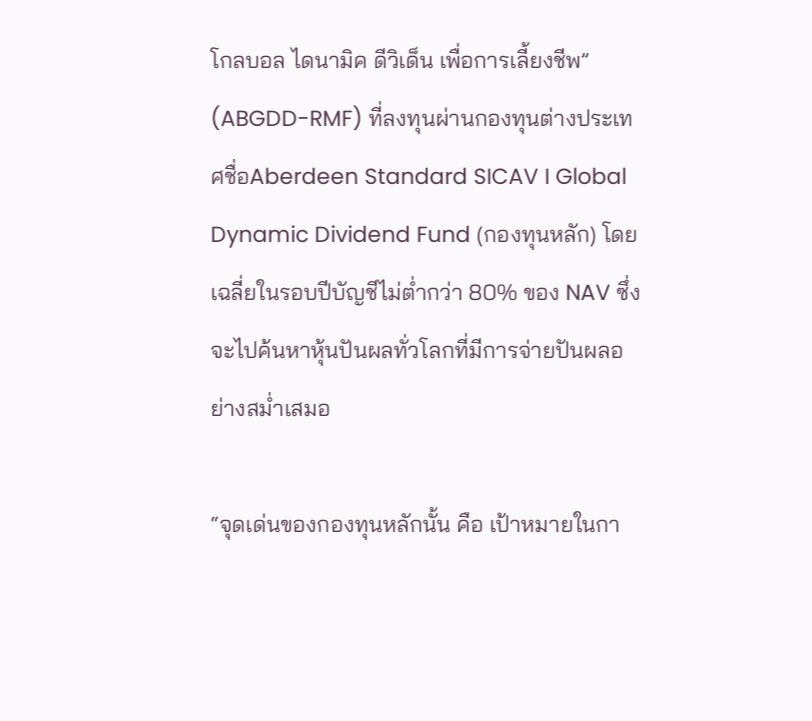โกลบอล ไดนามิค ดีวิเด็น เพื่อการเลี้ยงชีพ” (ABGDD-RMF) ที่ลงทุนผ่านกองทุนต่างประเทศชื่อAberdeen Standard SICAV I Global Dynamic Dividend Fund (กองทุนหลัก) โดยเฉลี่ยในรอบปีบัญชีไม่ต่ำกว่า 80% ของ NAV ซึ่งจะไปค้นหาหุ้นปันผลทั่วโลกที่มีการจ่ายปันผลอย่างสม่ำเสมอ

“จุดเด่นของกองทุนหลักนั้น คือ เป้าหมายในกา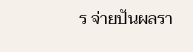ร จ่ายปันผลรา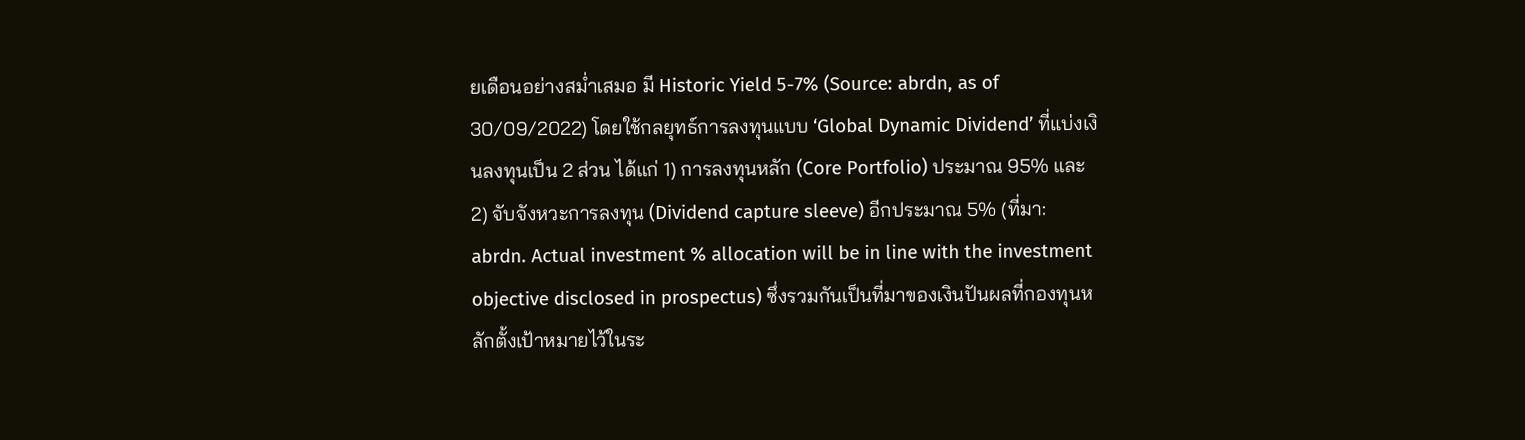ยเดือนอย่างสม่ำเสมอ มี Historic Yield 5-7% (Source: abrdn, as of  30/09/2022) โดยใช้กลยุทธ์การลงทุนแบบ ‘Global Dynamic Dividend’ ที่แบ่งเงินลงทุนเป็น 2 ส่วน ได้แก่ 1) การลงทุนหลัก (Core Portfolio) ประมาณ 95% และ 2) จับจังหวะการลงทุน (Dividend capture sleeve) อีกประมาณ 5% (ที่มา: abrdn. Actual investment % allocation will be in line with the investment objective disclosed in prospectus) ซึ่งรวมกันเป็นที่มาของเงินปันผลที่กองทุนหลักตั้งเป้าหมายไว้ในระ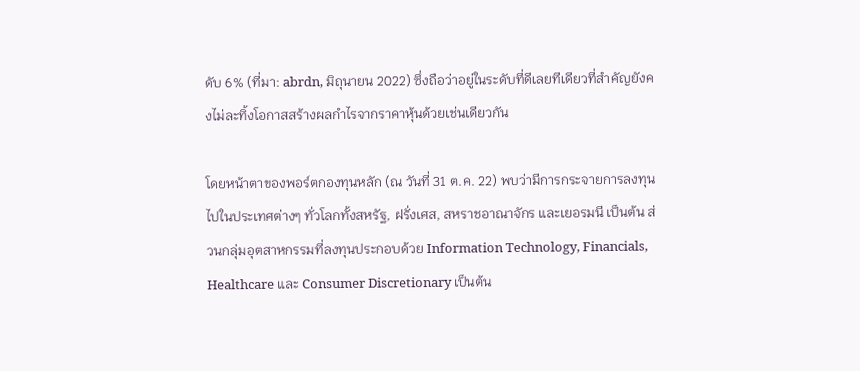ดับ 6% (ที่มา: abrdn, มิถุนายน 2022) ซึ่งถือว่าอยู่ในระดับที่ดีเลยทีเดียวที่สำคัญยังคงไม่ละทิ้งโอกาสสร้างผลกำไรจากราคาหุ้นด้วยเช่นเดียวกัน

โดยหน้าตาของพอร์ตกองทุนหลัก (ณ วันที่ 31 ต.ค. 22) พบว่ามีการกระจายการลงทุนไปในประเทศต่างๆ ทั่วโลกทั้งสหรัฐ, ฝรั่งเศส, สหราชอาณาจักร และเยอรมนี เป็นต้น ส่วนกลุ่มอุตสาหกรรมที่ลงทุนประกอบด้วย Information Technology, Financials, Healthcare และ Consumer Discretionary เป็นต้น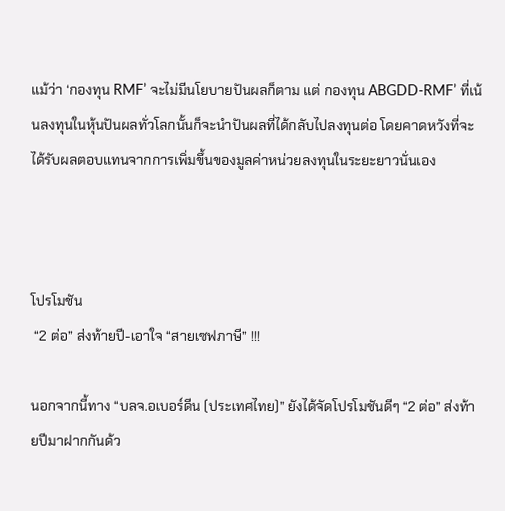แม้ว่า ‘กองทุน RMF’ จะไม่มีนโยบายปันผลก็ตาม แต่ กองทุน ABGDD-RMF’ ที่เน้นลงทุนในหุ้นปันผลทั่วโลกนั้นก็จะนำปันผลที่ได้กลับไปลงทุนต่อ โดยคาดหวังที่จะได้รับผลตอบแทนจากการเพิ่มขึ้นของมูลค่าหน่วยลงทุนในระยะยาวนั่นเอง



โปรโมชัน
 “2 ต่อ” ส่งท้ายปี-เอาใจ “สายเซฟภาษี” !!!

นอกจากนี้ทาง “บลจ.อเบอร์ดีน (ประเทศไทย)” ยังได้จัดโปรโมชันดีๆ “2 ต่อ” ส่งท้ายปีมาฝากกันด้ว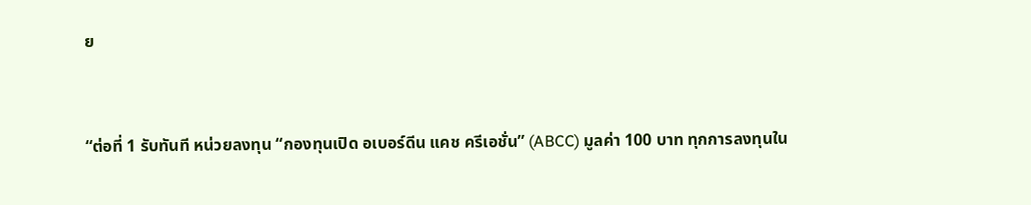ย


“ต่อที่ 1 รับทันที หน่วยลงทุน “กองทุนเปิด อเบอร์ดีน แคช ครีเอชั่น” (ABCC) มูลค่า 100 บาท ทุกการลงทุนใน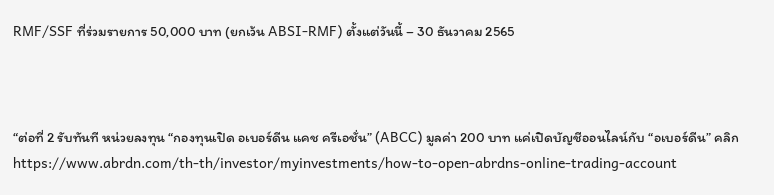RMF/SSF ที่ร่วมรายการ 50,000 บาท (ยกเว้น ABSI-RMF) ตั้งแต่วันนี้ – 30 ธันวาคม 2565



“ต่อที่ 2 รับทันที หน่วยลงทุน “กองทุนเปิด อเบอร์ดีน แคช ครีเอชั่น” (ABCC) มูลค่า 200 บาท แค่เปิดบัญชีออนไลน์กับ “อเบอร์ดีน” คลิก https://www.abrdn.com/th-th/investor/myinvestments/how-to-open-abrdns-online-trading-account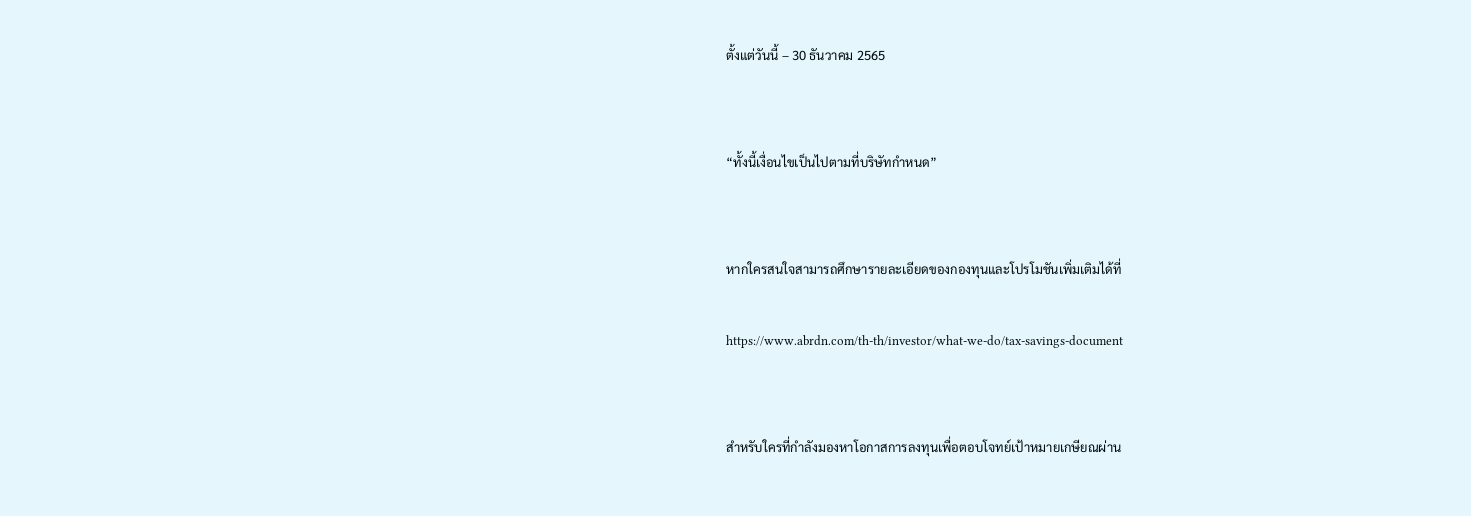ตั้งแต่วันนี้ – 30 ธันวาคม 2565


“ทั้งนี้เงื่อนไขเป็นไปตามที่บริษัทกำหนด”


หากใครสนใจสามารถศึกษารายละเอียดของกองทุนและโปรโมชันเพิ่มเติมได้ที่

https://www.abrdn.com/th-th/investor/what-we-do/tax-savings-document


สำหรับใครที่กำลังมองหาโอกาสการลงทุนเพื่อตอบโจทย์เป้าหมายเกษียณผ่าน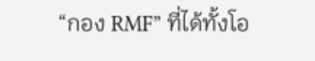“กอง RMF” ที่ได้ทั้งโอ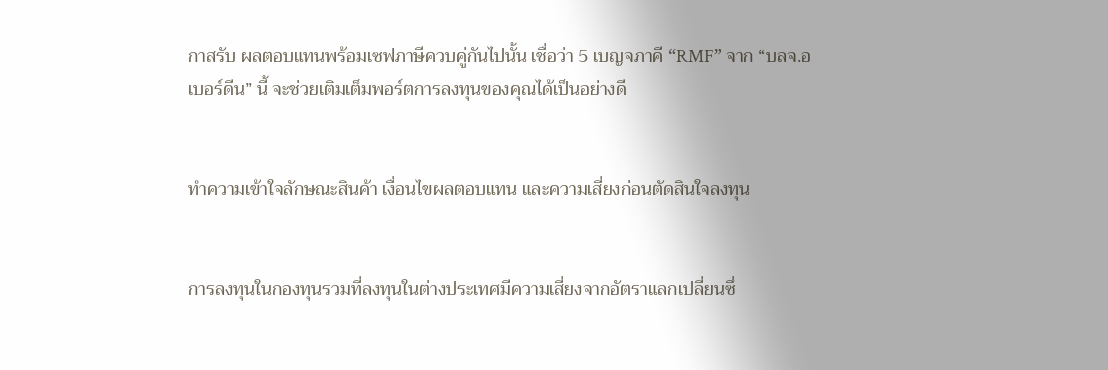กาสรับ ผลตอบแทนพร้อมเซฟภาษีควบคู่กันไปนั้น เชื่อว่า 5 เบญจภาคี “RMF” จาก “บลจ.อเบอร์ดีน” นี้ จะช่วยเติมเต็มพอร์ตการลงทุนของคุณได้เป็นอย่างดี


ทำความเข้าใจลักษณะสินค้า เงื่อนไขผลตอบแทน และความเสี่ยงก่อนตัดสินใจลงทุน


การลงทุนในกองทุนรวมที่ลงทุนในต่างประเทศมีความเสี่ยงจากอัตราแลกเปลี่ยนซึ่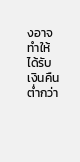งอาจทำให้ได้รับเงินคืนต่ำกว่า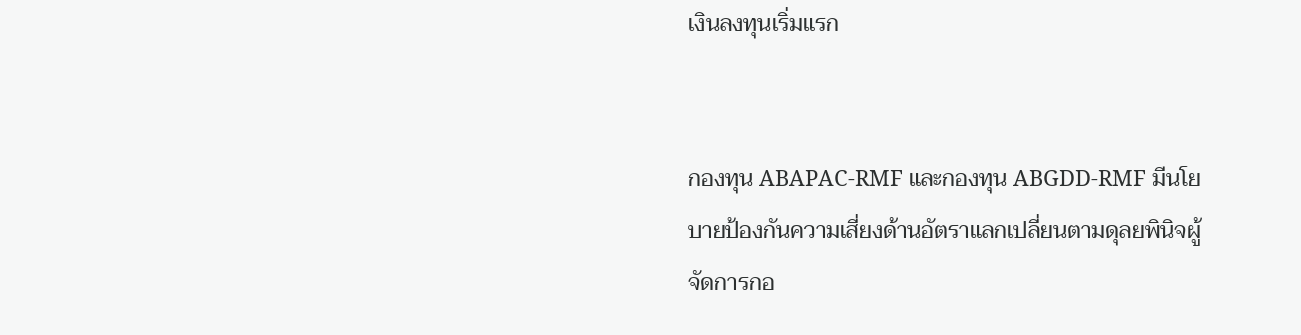เงินลงทุนเริ่มแรก


กองทุน ABAPAC-RMF และกองทุน ABGDD-RMF มีนโยบายป้องกันความเสี่ยงด้านอัตราแลกเปลี่ยนตามดุลยพินิจผู้จัดการกอ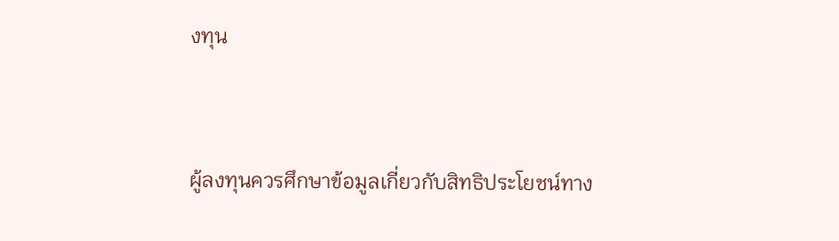งทุน


ผู้ลงทุนควรศึกษาข้อมูลเกี่ยวกับสิทธิประโยชน์ทาง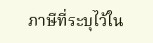ภาษีที่ระบุไว้ใน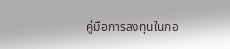คู่มือการลงทุนในกอ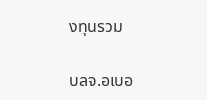งทุนรวม

บลจ.อเบอ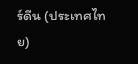ร์ดีน (ประเทศไทย)